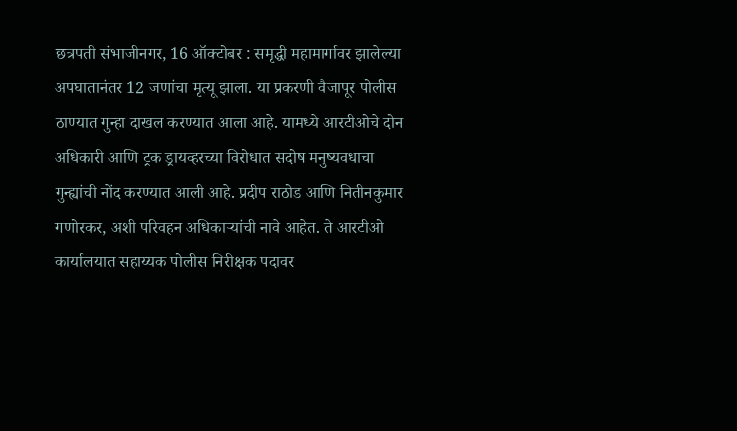छत्रपती संभाजीनगर, 16 ऑक्टोबर : समृद्धी महामार्गावर झालेल्या अपघातानंतर 12 जणांचा मृत्यू झाला. या प्रकरणी वैजापूर पोलीस ठाण्यात गुन्हा दाखल करण्यात आला आहे. यामध्ये आरटीओचे दोन अधिकारी आणि ट्रक ड्रायव्हरच्या विरोधात सदोष मनुष्यवधाचा गुन्ह्यांची नोंद करण्यात आली आहे. प्रदीप राठोड आणि नितीनकुमार गणोरकर, अशी परिवहन अधिकाऱ्यांची नावे आहेत. ते आरटीओ कार्यालयात सहाय्यक पोलीस निरीक्षक पदावर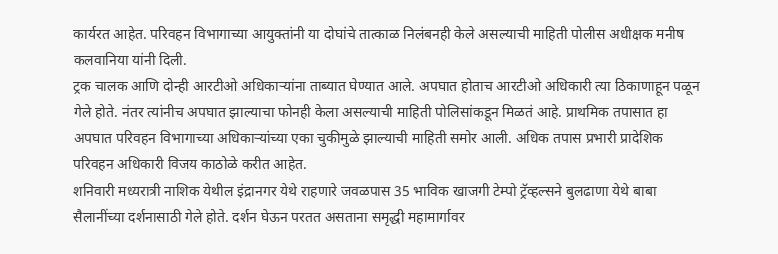कार्यरत आहेत. परिवहन विभागाच्या आयुक्तांनी या दोघांचे तात्काळ निलंबनही केले असल्याची माहिती पोलीस अधीक्षक मनीष कलवानिया यांनी दिली.
ट्रक चालक आणि दोन्ही आरटीओ अधिकाऱ्यांना ताब्यात घेण्यात आले. अपघात होताच आरटीओ अधिकारी त्या ठिकाणाहून पळून गेले होते. नंतर त्यांनीच अपघात झाल्याचा फोनही केला असल्याची माहिती पोलिसांकडून मिळतं आहे. प्राथमिक तपासात हा अपघात परिवहन विभागाच्या अधिकाऱ्यांच्या एका चुकीमुळे झाल्याची माहिती समोर आली. अधिक तपास प्रभारी प्रादेशिक परिवहन अधिकारी विजय काठोळे करीत आहेत.
शनिवारी मध्यरात्री नाशिक येथील इंद्रानगर येथे राहणारे जवळपास 35 भाविक खाजगी टेम्पो ट्रॅव्हल्सने बुलढाणा येथे बाबा सैलानींच्या दर्शनासाठी गेले होते. दर्शन घेऊन परतत असताना समृद्धी महामार्गावर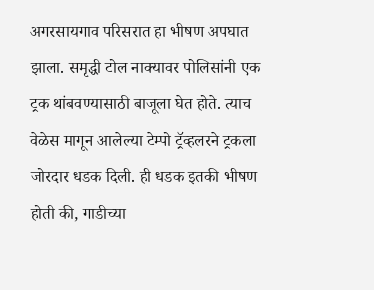अगरसायगाव परिसरात हा भीषण अपघात झाला. समृद्धी टोल नाक्यावर पोलिसांनी एक ट्रक थांबवण्यासाठी बाजूला घेत होते. त्याच वेळेस मागून आलेल्या टेम्पो ट्रॅव्हलरने ट्रकला जोरदार धडक दिली. ही धडक इतकी भीषण होती की, गाडीच्या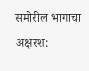समोरील भागाचा अक्षरश: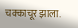चक्काचूर झाला.